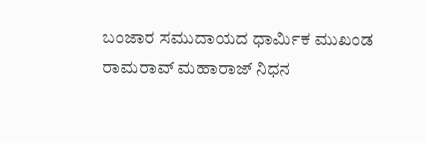ಬಂಜಾರ ಸಮುದಾಯದ ಧಾರ್ಮಿಕ ಮುಖಂಡ ರಾಮರಾವ್ ಮಹಾರಾಜ್ ನಿಧನ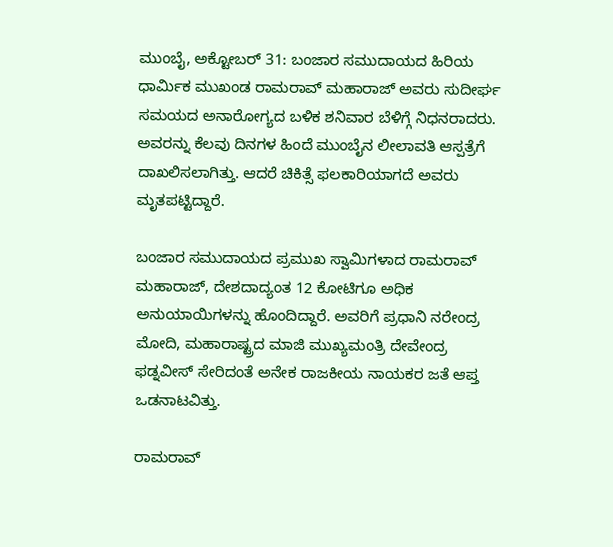ಮುಂಬೈ, ಅಕ್ಟೋಬರ್ 31: ಬಂಜಾರ ಸಮುದಾಯದ ಹಿರಿಯ ಧಾರ್ಮಿಕ ಮುಖಂಡ ರಾಮರಾವ್ ಮಹಾರಾಜ್ ಅವರು ಸುದೀರ್ಘ ಸಮಯದ ಅನಾರೋಗ್ಯದ ಬಳಿಕ ಶನಿವಾರ ಬೆಳಿಗ್ಗೆ ನಿಧನರಾದರು. ಅವರನ್ನು ಕೆಲವು ದಿನಗಳ ಹಿಂದೆ ಮುಂಬೈನ ಲೀಲಾವತಿ ಆಸ್ಪತ್ರೆಗೆ ದಾಖಲಿಸಲಾಗಿತ್ತು. ಆದರೆ ಚಿಕಿತ್ಸೆ ಫಲಕಾರಿಯಾಗದೆ ಅವರು ಮೃತಪಟ್ಟಿದ್ದಾರೆ.

ಬಂಜಾರ ಸಮುದಾಯದ ಪ್ರಮುಖ ಸ್ವಾಮಿಗಳಾದ ರಾಮರಾವ್ ಮಹಾರಾಜ್, ದೇಶದಾದ್ಯಂತ 12 ಕೋಟಿಗೂ ಅಧಿಕ ಅನುಯಾಯಿಗಳನ್ನು ಹೊಂದಿದ್ದಾರೆ. ಅವರಿಗೆ ಪ್ರಧಾನಿ ನರೇಂದ್ರ ಮೋದಿ, ಮಹಾರಾಷ್ಟ್ರದ ಮಾಜಿ ಮುಖ್ಯಮಂತ್ರಿ ದೇವೇಂದ್ರ ಫಡ್ನವೀಸ್ ಸೇರಿದಂತೆ ಅನೇಕ ರಾಜಕೀಯ ನಾಯಕರ ಜತೆ ಆಪ್ತ ಒಡನಾಟವಿತ್ತು.

ರಾಮರಾವ್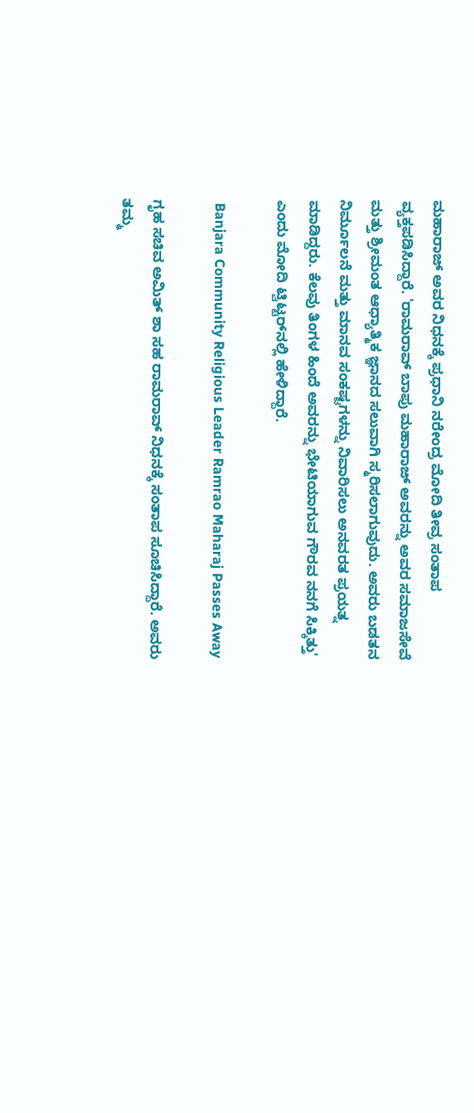ಮಹಾರಾಜ್ ಅವರ ನಿಧನಕ್ಕೆ ಪ್ರಧಾನಿ ನರೇಂದ್ರ ಮೋದಿ ತೀವ್ರ ಸಂತಾಪ ವ್ಯಕ್ತಪಡಿಸಿದ್ದಾರೆ. 'ರಾಮರಾವ್ ಬಾಪು ಮಹಾರಾಜ್ ಅವರನ್ನು ಅವರ ಸಮಾಜಸೇವೆ ಮತ್ತು ಶ್ರೀಮಂತ ಆಧ್ಯಾತ್ಮಿಕ ಜ್ಞಾನದ ಸಲುವಾಗಿ ಸ್ಮರಿಸಲಾಗುವುದು. ಅವರು ಬಡತನ ನಿರ್ಮೂಲನೆ ಮತ್ತು ಮಾನವ ಸಂಕಷ್ಟಗಳನ್ನು ನಿವಾರಿಸಲು ಅನವರತ ಪ್ರಯತ್ನ ಮಾಡಿದ್ದರು. ಕೆಲವು ತಿಂಗಳ ಹಿಂದೆ ಅವರನ್ನು ಭೇಟಿಯಾಗುವ ಗೌರವ ನನಗೆ ಸಿಕ್ಕಿತ್ತು' ಎಂದು ಮೋದಿ ಟ್ವಿಟ್ಟರ್‌ನಲ್ಲಿ ಹೇಳಿದ್ದಾರೆ.

 Banjara Community Religious Leader Ramrao Maharaj Passes Away

ಗೃಹ ಸಚಿವ ಅಮಿತ್ ಶಾ ಸಹ ರಾಮರಾವ್ ನಿಧನಕ್ಕೆ ಸಂತಾಪ ಸೂಚಿಸಿದ್ದಾರೆ. ಅವರು ತಮ್ಮ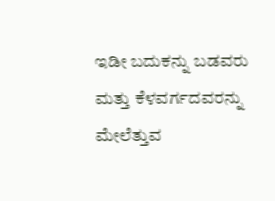ಇಡೀ ಬದುಕನ್ನು ಬಡವರು ಮತ್ತು ಕೆಳವರ್ಗದವರನ್ನು ಮೇಲೆತ್ತುವ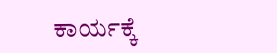ಕಾರ್ಯಕ್ಕೆ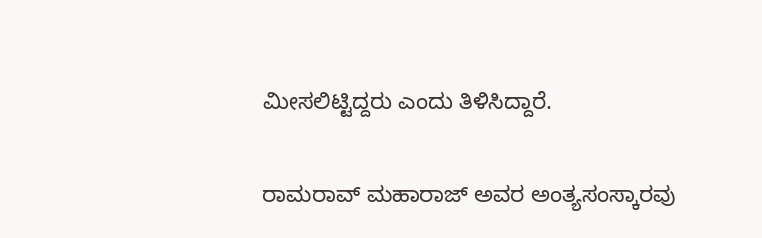ಮೀಸಲಿಟ್ಟಿದ್ದರು ಎಂದು ತಿಳಿಸಿದ್ದಾರೆ.

ರಾಮರಾವ್ ಮಹಾರಾಜ್ ಅವರ ಅಂತ್ಯಸಂಸ್ಕಾರವು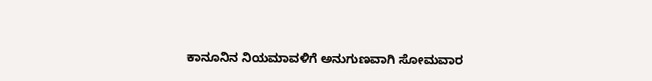ಕಾನೂನಿನ ನಿಯಮಾವಳಿಗೆ ಅನುಗುಣವಾಗಿ ಸೋಮವಾರ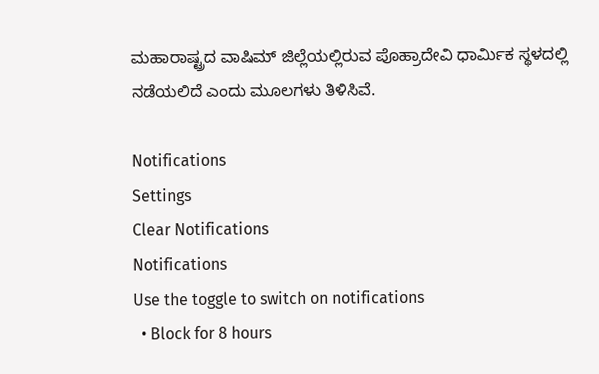ಮಹಾರಾಷ್ಟ್ರದ ವಾಷಿಮ್ ಜಿಲ್ಲೆಯಲ್ಲಿರುವ ಪೊಹ್ರಾದೇವಿ ಧಾರ್ಮಿಕ ಸ್ಥಳದಲ್ಲಿ ನಡೆಯಲಿದೆ ಎಂದು ಮೂಲಗಳು ತಿಳಿಸಿವೆ.

Notifications
Settings
Clear Notifications
Notifications
Use the toggle to switch on notifications
  • Block for 8 hours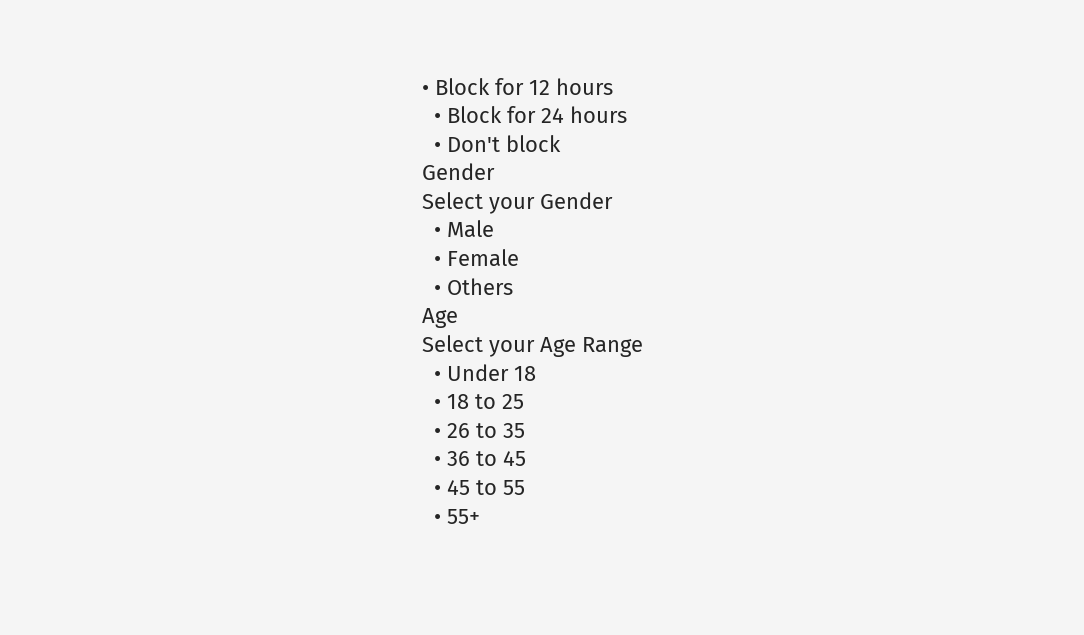• Block for 12 hours
  • Block for 24 hours
  • Don't block
Gender
Select your Gender
  • Male
  • Female
  • Others
Age
Select your Age Range
  • Under 18
  • 18 to 25
  • 26 to 35
  • 36 to 45
  • 45 to 55
  • 55+